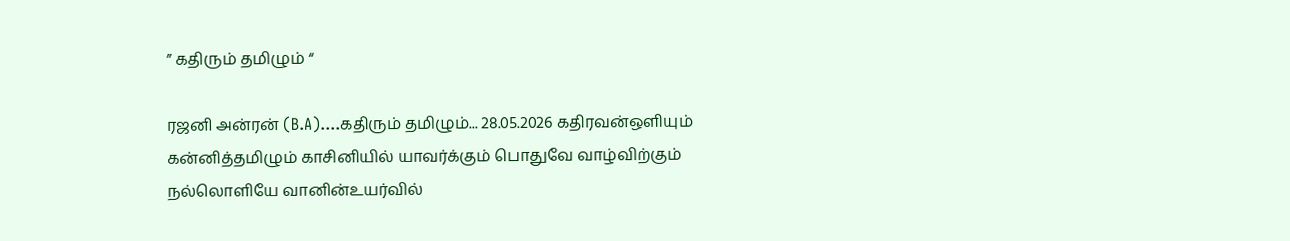” கதிரும் தமிழும் “

ரஜனி அன்ரன் (B.A)....கதிரும் தமிழும்... 28.05.2026 கதிரவன்ஒளியும் கன்னித்தமிழும் காசினியில் யாவர்க்கும் பொதுவே வாழ்விற்கும் நல்லொளியே வானின்உயர்வில்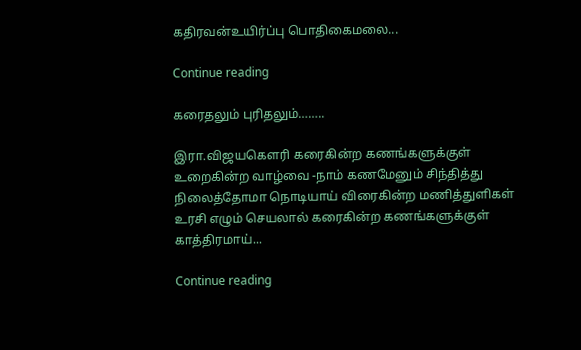கதிரவன்உயிர்ப்பு பொதிகைமலை...

Continue reading

கரைதலும் புரிதலும்……..

இரா.விஜயகௌரி கரைகின்ற கணங்களுக்குள் உறைகின்ற வாழ்வை -நாம் கணமேனும் சிந்தித்து நிலைத்தோமா நொடியாய் விரைகின்ற மணித்துளிகள் உரசி எழும் செயலால் கரைகின்ற கணங்களுக்குள் காத்திரமாய்...

Continue reading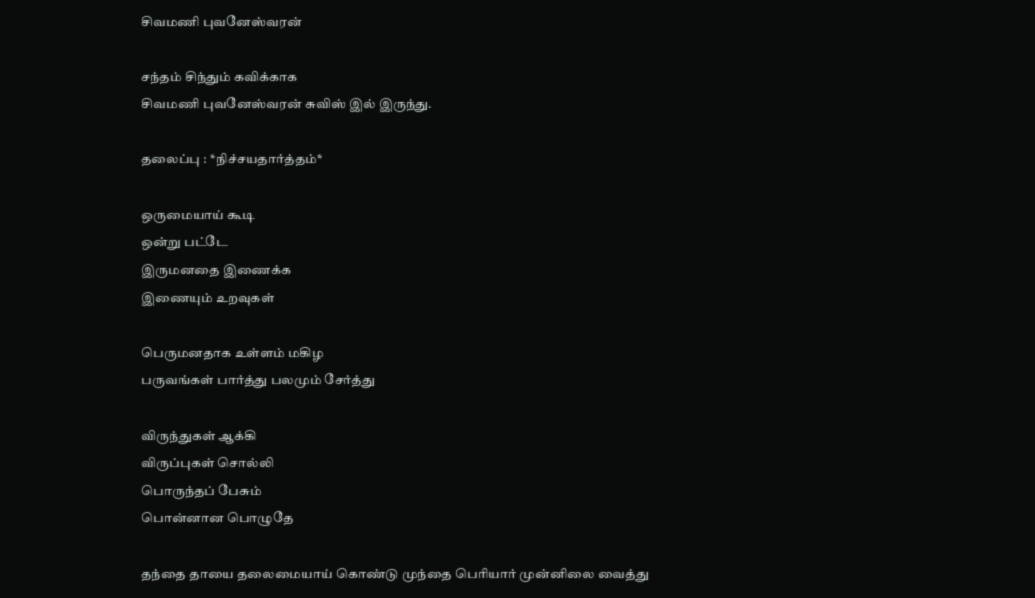சிவமணி புவனேஸ்வரன்

சந்தம் சிந்தும் கவிக்காக
சிவமணி புவனேஸ்வரன் சுவிஸ் இல் இருந்து.

தலைப்பு : *நிச்சயதார்த்தம்*

ஒருமையாய் கூடி
ஒன்று பட்டே
இருமனதை இணைக்க
இணையும் உறவுகள்

பெருமனதாக உள்ளம் மகிழ
பருவங்கள் பார்த்து பலமும் சேர்த்து

விருந்துகள் ஆக்கி
விருப்புகள் சொல்லி
பொருந்தப் பேசும்
பொன்னான பொழுதே

தந்தை தாயை தலைமையாய் கொண்டு முந்தை பெரியார் முன்னிலை வைத்து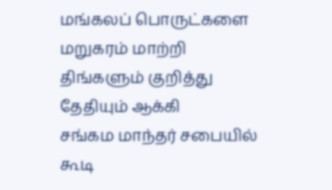மங்கலப் பொருட்களை
மறுகரம் மாற்றி
திங்களும் குறித்து
தேதியும் ஆக்கி
சங்கம மாந்தர் சபையில் கூடி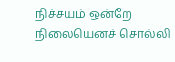நிச்சயம் ஒன்றே நிலையெனச் சொல்லி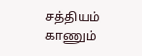சத்தியம் காணும்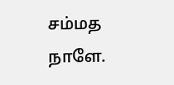சம்மத
நாளே.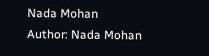Nada Mohan
Author: Nada Mohan